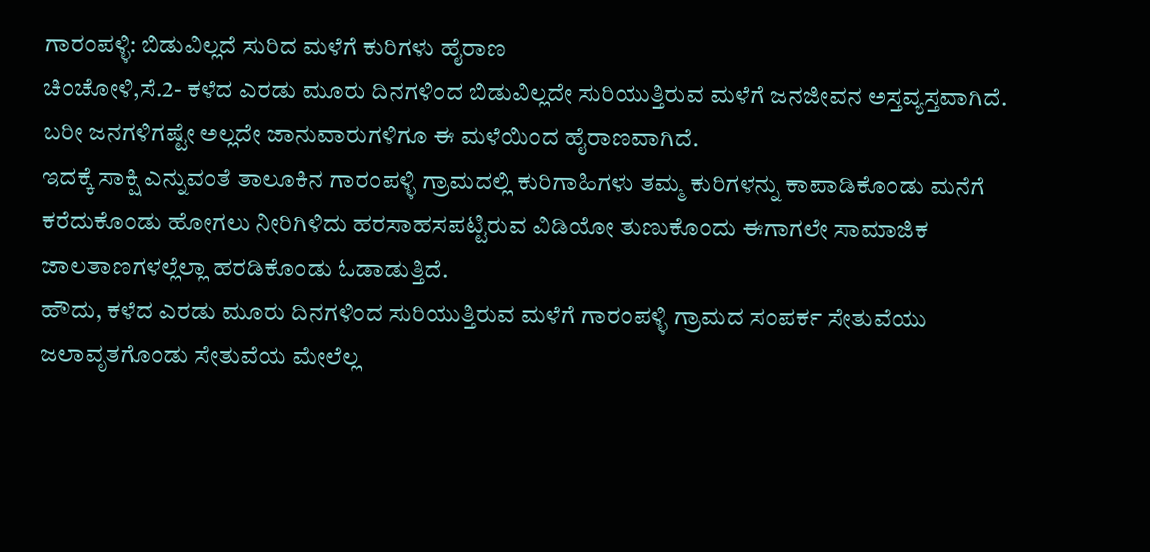ಗಾರಂಪಳ್ಳಿ: ಬಿಡುವಿಲ್ಲದೆ ಸುರಿದ ಮಳೆಗೆ ಕುರಿಗಳು ಹೈರಾಣ
ಚಿಂಚೋಳಿ,ಸೆ.2- ಕಳೆದ ಎರಡು ಮೂರು ದಿನಗಳಿಂದ ಬಿಡುವಿಲ್ಲದೇ ಸುರಿಯುತ್ತಿರುವ ಮಳೆಗೆ ಜನಜೀವನ ಅಸ್ತವ್ಯಸ್ತವಾಗಿದೆ. ಬರೀ ಜನಗಳಿಗಷ್ಟೇ ಅಲ್ಲದೇ ಜಾನುವಾರುಗಳಿಗೂ ಈ ಮಳೆಯಿಂದ ಹೈರಾಣವಾಗಿದೆ.
ಇದಕ್ಕೆ ಸಾಕ್ಷಿ ಎನ್ನುವಂತೆ ತಾಲೂಕಿನ ಗಾರಂಪಳ್ಳಿ ಗ್ರಾಮದಲ್ಲಿ ಕುರಿಗಾಹಿಗಳು ತಮ್ಮ ಕುರಿಗಳನ್ನು ಕಾಪಾಡಿಕೊಂಡು ಮನೆಗೆ ಕರೆದುಕೊಂಡು ಹೋಗಲು ನೀರಿಗಿಳಿದು ಹರಸಾಹಸಪಟ್ಟಿರುವ ವಿಡಿಯೋ ತುಣುಕೊಂದು ಈಗಾಗಲೇ ಸಾಮಾಜಿಕ ಜಾಲತಾಣಗಳಲ್ಲೆಲ್ಲಾ ಹರಡಿಕೊಂಡು ಓಡಾಡುತ್ತಿದೆ.
ಹೌದು, ಕಳೆದ ಎರಡು ಮೂರು ದಿನಗಳಿಂದ ಸುರಿಯುತ್ತಿರುವ ಮಳೆಗೆ ಗಾರಂಪಳ್ಳಿ ಗ್ರಾಮದ ಸಂಪರ್ಕ ಸೇತುವೆಯು ಜಲಾವೃತಗೊಂಡು ಸೇತುವೆಯ ಮೇಲೆಲ್ಲ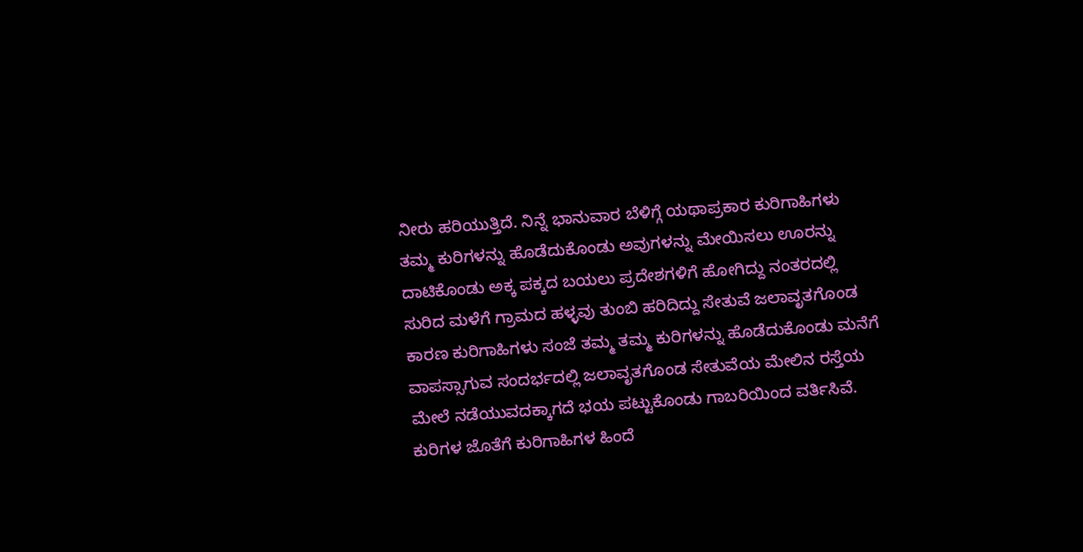ನೀರು ಹರಿಯುತ್ತಿದೆ. ನಿನ್ನೆ ಭಾನುವಾರ ಬೆಳಿಗ್ಗೆ ಯಥಾಪ್ರಕಾರ ಕುರಿಗಾಹಿಗಳು ತಮ್ಮ ಕುರಿಗಳನ್ನು ಹೊಡೆದುಕೊಂಡು ಅವುಗಳನ್ನು ಮೇಯಿಸಲು ಊರನ್ನು ದಾಟಿಕೊಂಡು ಅಕ್ಕ ಪಕ್ಕದ ಬಯಲು ಪ್ರದೇಶಗಳಿಗೆ ಹೋಗಿದ್ದು ನಂತರದಲ್ಲಿ ಸುರಿದ ಮಳೆಗೆ ಗ್ರಾಮದ ಹಳ್ಳವು ತುಂಬಿ ಹರಿದಿದ್ದು ಸೇತುವೆ ಜಲಾವೃತಗೊಂಡ ಕಾರಣ ಕುರಿಗಾಹಿಗಳು ಸಂಜೆ ತಮ್ಮ ತಮ್ಮ ಕುರಿಗಳನ್ನು ಹೊಡೆದುಕೊಂಡು ಮನೆಗೆ ವಾಪಸ್ಸಾಗುವ ಸಂದರ್ಭದಲ್ಲಿ ಜಲಾವೃತಗೊಂಡ ಸೇತುವೆಯ ಮೇಲಿನ ರಸ್ತೆಯ ಮೇಲೆ ನಡೆಯುವದಕ್ಕಾಗದೆ ಭಯ ಪಟ್ಟುಕೊಂಡು ಗಾಬರಿಯಿಂದ ವರ್ತಿಸಿವೆ.
ಕುರಿಗಳ ಜೊತೆಗೆ ಕುರಿಗಾಹಿಗಳ ಹಿಂದೆ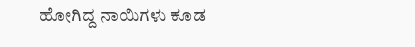ಹೋಗಿದ್ದ ನಾಯಿಗಳು ಕೂಡ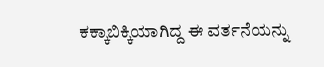ಕಕ್ಕಾಬಿಕ್ಕಿಯಾಗಿದ್ದ ಈ ವರ್ತನೆಯನ್ನು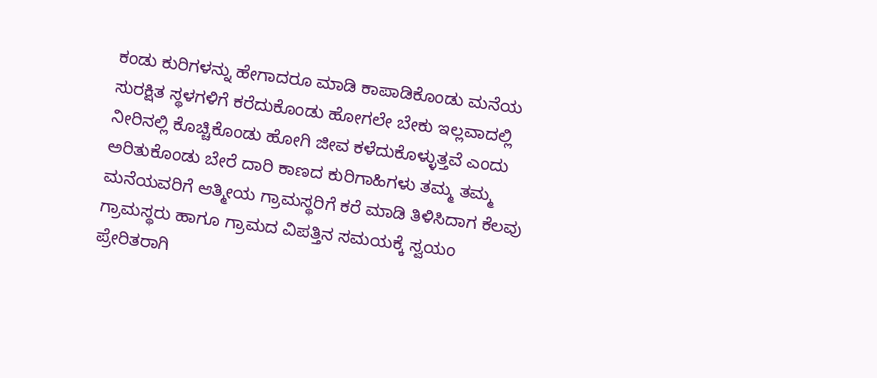ಕಂಡು ಕುರಿಗಳನ್ನು ಹೇಗಾದರೂ ಮಾಡಿ ಕಾಪಾಡಿಕೊಂಡು ಮನೆಯ ಸುರಕ್ಷಿತ ಸ್ಥಳಗಳಿಗೆ ಕರೆದುಕೊಂಡು ಹೋಗಲೇ ಬೇಕು ಇಲ್ಲವಾದಲ್ಲಿ ನೀರಿನಲ್ಲಿ ಕೊಚ್ಚಿಕೊಂಡು ಹೋಗಿ ಜೀವ ಕಳೆದುಕೊಳ್ಳುತ್ತವೆ ಎಂದು ಅರಿತುಕೊಂಡು ಬೇರೆ ದಾರಿ ಕಾಣದ ಕುರಿಗಾಹಿಗಳು ತಮ್ಮ ತಮ್ಮ ಮನೆಯವರಿಗೆ ಆತ್ಮೀಯ ಗ್ರಾಮಸ್ಥರಿಗೆ ಕರೆ ಮಾಡಿ ತಿಳಿಸಿದಾಗ ಕೆಲವು ಗ್ರಾಮಸ್ಥರು ಹಾಗೂ ಗ್ರಾಮದ ವಿಪತ್ತಿನ ಸಮಯಕ್ಕೆ ಸ್ವಯಂ ಪ್ರೇರಿತರಾಗಿ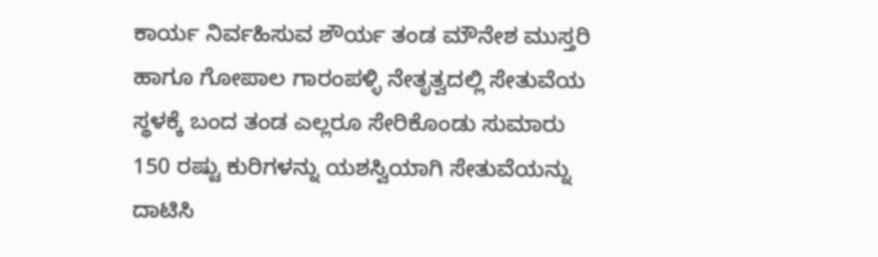ಕಾರ್ಯ ನಿರ್ವಹಿಸುವ ಶೌರ್ಯ ತಂಡ ಮೌನೇಶ ಮುಸ್ತರಿ ಹಾಗೂ ಗೋಪಾಲ ಗಾರಂಪಳ್ಳಿ ನೇತೃತ್ವದಲ್ಲಿ ಸೇತುವೆಯ ಸ್ಥಳಕ್ಕೆ ಬಂದ ತಂಡ ಎಲ್ಲರೂ ಸೇರಿಕೊಂಡು ಸುಮಾರು 150 ರಷ್ಟು ಕುರಿಗಳನ್ನು ಯಶಸ್ವಿಯಾಗಿ ಸೇತುವೆಯನ್ನು ದಾಟಿಸಿ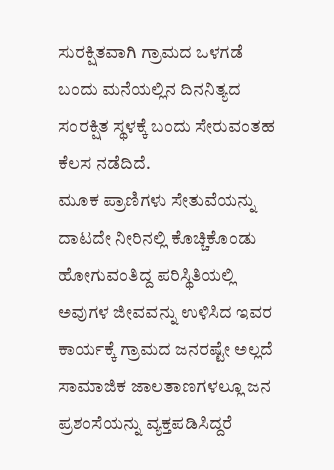ಸುರಕ್ಷಿತವಾಗಿ ಗ್ರಾಮದ ಒಳಗಡೆ ಬಂದು ಮನೆಯಲ್ಲಿನ ದಿನನಿತ್ಯದ ಸಂರಕ್ಷಿತ ಸ್ಥಳಕ್ಕೆ ಬಂದು ಸೇರುವಂತಹ ಕೆಲಸ ನಡೆದಿದೆ.
ಮೂಕ ಪ್ರಾಣಿಗಳು ಸೇತುವೆಯನ್ನು ದಾಟದೇ ನೀರಿನಲ್ಲಿ ಕೊಚ್ಚಿಕೊಂಡು ಹೋಗುವಂತಿದ್ದ ಪರಿಸ್ಥಿತಿಯಲ್ಲಿ ಅವುಗಳ ಜೀವವನ್ನು ಉಳಿಸಿದ ಇವರ ಕಾರ್ಯಕ್ಕೆ ಗ್ರಾಮದ ಜನರಷ್ಟೇ ಅಲ್ಲದೆ ಸಾಮಾಜಿಕ ಜಾಲತಾಣಗಳಲ್ಲೂ ಜನ ಪ್ರಶಂಸೆಯನ್ನು ವ್ಯಕ್ತಪಡಿಸಿದ್ದರೆ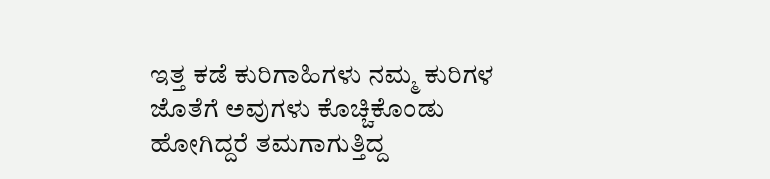ಇತ್ತ ಕಡೆ ಕುರಿಗಾಹಿಗಳು ನಮ್ಮ ಕುರಿಗಳ ಜೊತೆಗೆ ಅವುಗಳು ಕೊಚ್ಚಿಕೊಂಡು ಹೋಗಿದ್ದರೆ ತಮಗಾಗುತ್ತಿದ್ದ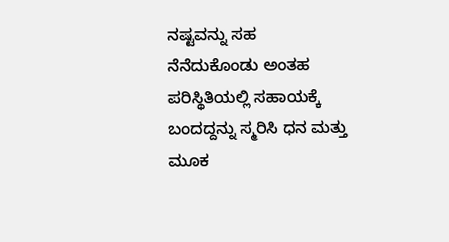ನಷ್ಟವನ್ನು ಸಹ ನೆನೆದುಕೊಂಡು ಅಂತಹ ಪರಿಸ್ಥಿತಿಯಲ್ಲಿ ಸಹಾಯಕ್ಕೆ ಬಂದದ್ದನ್ನು ಸ್ಮರಿಸಿ ಧನ ಮತ್ತು ಮೂಕ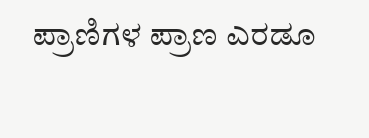ಪ್ರಾಣಿಗಳ ಪ್ರಾಣ ಎರಡೂ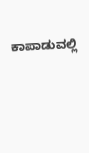ಕಾಪಾಡುವಲ್ಲಿ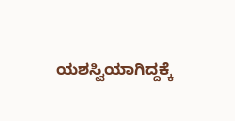ಯಶಸ್ವಿಯಾಗಿದ್ದಕ್ಕೆ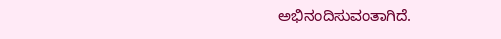ಅಭಿನಂದಿಸುವಂತಾಗಿದೆ.